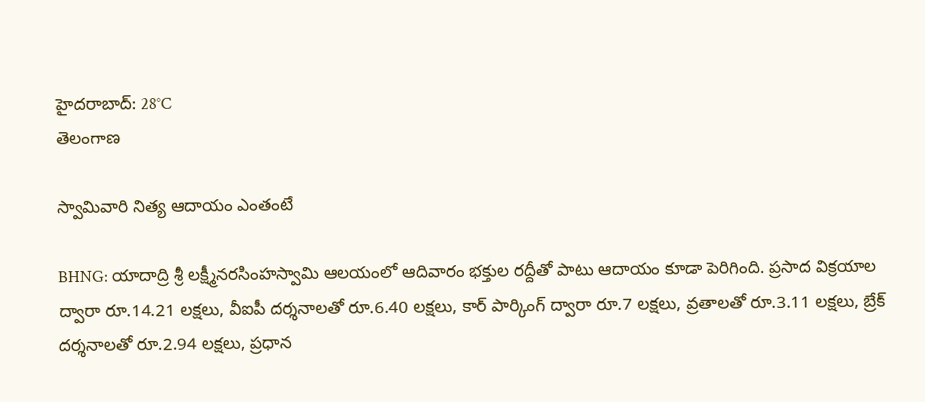హైదరాబాద్: 28°C
తెలంగాణ

స్వామివారి నిత్య ఆదాయం ఎంతంటే

BHNG: యాదాద్రి శ్రీ లక్ష్మీనరసింహస్వామి ఆలయంలో ఆదివారం భక్తుల రద్దీతో పాటు ఆదాయం కూడా పెరిగింది. ప్రసాద విక్రయాల ద్వారా రూ.14.21 లక్షలు, వీఐపీ దర్శనాలతో రూ.6.40 లక్షలు, కార్ పార్కింగ్ ద్వారా రూ.7 లక్షలు, వ్రతాలతో రూ.3.11 లక్షలు, బ్రేక్ దర్శనాలతో రూ.2.94 లక్షలు, ప్రధాన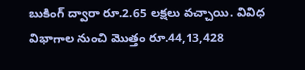బుకింగ్ ద్వారా రూ.2.65 లక్షలు వచ్చాయి. వివిధ విభాగాల నుంచి మొత్తం రూ.44,13,428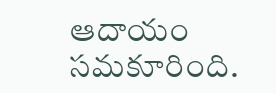ఆదాయం సమకూరింది.